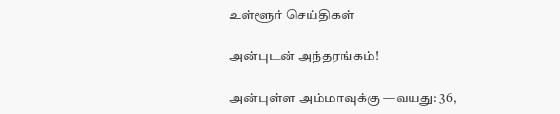உள்ளூர் செய்திகள்

அன்புடன் அந்தரங்கம்!

அன்புள்ள அம்மாவுக்கு —வயது: 36,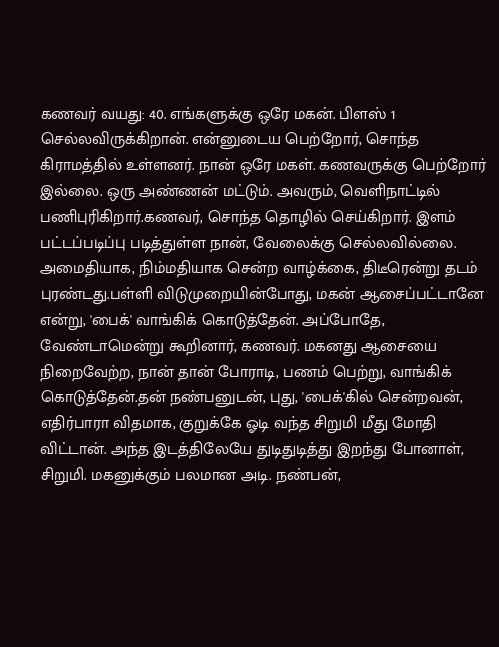கணவர் வயது: 40. எங்களுக்கு ஒரே மகன். பிளஸ் 1 செல்லவிருக்கிறான். என்னுடைய பெற்றோர், சொந்த கிராமத்தில் உள்ளனர். நான் ஒரே மகள். கணவருக்கு பெற்றோர் இல்லை. ஒரு அண்ணன் மட்டும். அவரும், வெளிநாட்டில் பணிபுரிகிறார்.கணவர், சொந்த தொழில் செய்கிறார். இளம் பட்டப்படிப்பு படித்துள்ள நான், வேலைக்கு செல்லவில்லை. அமைதியாக, நிம்மதியாக சென்ற வாழ்க்கை, திடீரென்று தடம் புரண்டது.பள்ளி விடுமுறையின்போது, மகன் ஆசைப்பட்டானே என்று, 'பைக்' வாங்கிக் கொடுத்தேன். அப்போதே, வேண்டாமென்று கூறினார், கணவர். மகனது ஆசையை நிறைவேற்ற, நான் தான் போராடி, பணம் பெற்று, வாங்கிக் கொடுத்தேன்.தன் நண்பனுடன், புது, 'பைக்'கில் சென்றவன், எதிர்பாரா விதமாக, குறுக்கே ஓடி வந்த சிறுமி மீது மோதி விட்டான். அந்த இடத்திலேயே துடிதுடித்து இறந்து போனாள், சிறுமி. மகனுக்கும் பலமான அடி. நண்பன்,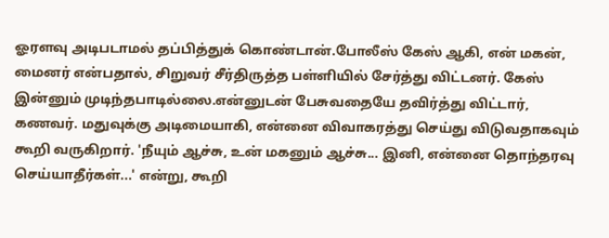ஓரளவு அடிபடாமல் தப்பித்துக் கொண்டான்.போலீஸ் கேஸ் ஆகி, என் மகன், மைனர் என்பதால், சிறுவர் சீர்திருத்த பள்ளியில் சேர்த்து விட்டனர். கேஸ் இன்னும் முடிந்தபாடில்லை.என்னுடன் பேசுவதையே தவிர்த்து விட்டார், கணவர். மதுவுக்கு அடிமையாகி, என்னை விவாகரத்து செய்து விடுவதாகவும் கூறி வருகிறார். 'நீயும் ஆச்சு, உன் மகனும் ஆச்சு... இனி, என்னை தொந்தரவு செய்யாதீர்கள்...' என்று, கூறி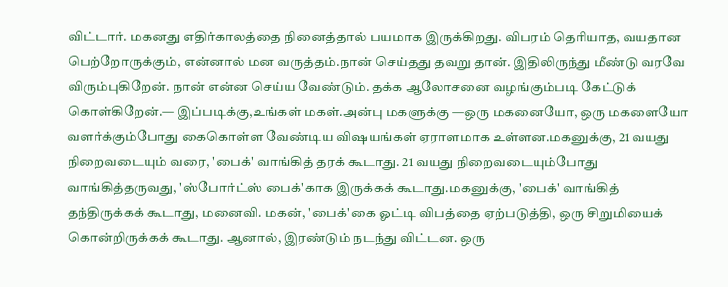விட்டார். மகனது எதிர்காலத்தை நினைத்தால் பயமாக இருக்கிறது. விபரம் தெரியாத, வயதான பெற்றோருக்கும், என்னால் மன வருத்தம்.நான் செய்தது தவறு தான். இதிலிருந்து மீண்டு வரவே விரும்புகிறேன். நான் என்ன செய்ய வேண்டும். தக்க ஆலோசனை வழங்கும்படி கேட்டுக் கொள்கிறேன்.— இப்படிக்கு,உங்கள் மகள்.அன்பு மகளுக்கு —ஒரு மகனையோ, ஒரு மகளையோ வளர்க்கும்போது கைகொள்ள வேண்டிய விஷயங்கள் ஏராளமாக உள்ளன.மகனுக்கு, 21 வயது நிறைவடையும் வரை, 'பைக்' வாங்கித் தரக் கூடாது. 21 வயது நிறைவடையும்போது வாங்கித்தருவது, 'ஸ்போர்ட்ஸ் பைக்'காக இருக்கக் கூடாது.மகனுக்கு, 'பைக்' வாங்கித் தந்திருக்கக் கூடாது, மனைவி. மகன், 'பைக்'கை ஓட்டி விபத்தை ஏற்படுத்தி, ஒரு சிறுமியைக் கொன்றிருக்கக் கூடாது. ஆனால், இரண்டும் நடந்து விட்டன. ஒரு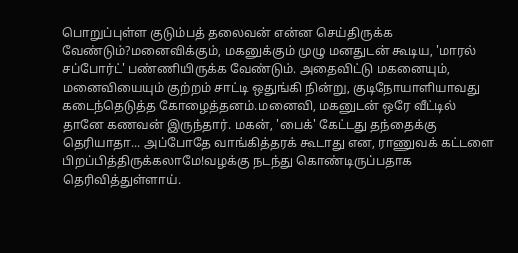பொறுப்புள்ள குடும்பத் தலைவன் என்ன செய்திருக்க வேண்டும்?மனைவிக்கும், மகனுக்கும் முழு மனதுடன் கூடிய, 'மாரல் சப்போர்ட்' பண்ணியிருக்க வேண்டும். அதைவிட்டு மகனையும், மனைவியையும் குற்றம் சாட்டி ஒதுங்கி நின்று, குடிநோயாளியாவது கடைந்தெடுத்த கோழைத்தனம்.மனைவி, மகனுடன் ஒரே வீட்டில் தானே கணவன் இருந்தார். மகன், 'பைக்' கேட்டது தந்தைக்கு தெரியாதா... அப்போதே வாங்கித்தரக் கூடாது என, ராணுவக் கட்டளை பிறப்பித்திருக்கலாமே!வழக்கு நடந்து கொண்டிருப்பதாக தெரிவித்துள்ளாய்.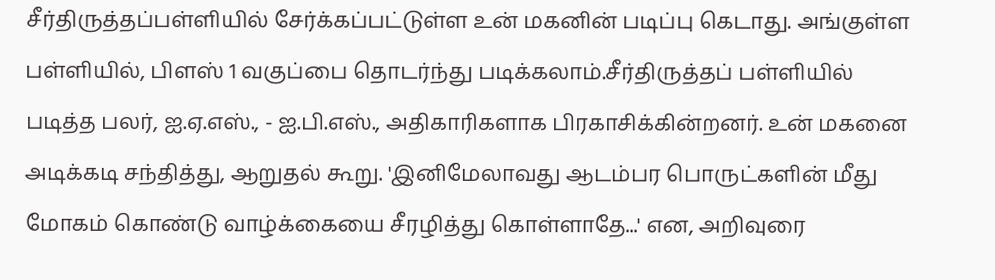சீர்திருத்தப்பள்ளியில் சேர்க்கப்பட்டுள்ள உன் மகனின் படிப்பு கெடாது. அங்குள்ள பள்ளியில், பிளஸ் 1 வகுப்பை தொடர்ந்து படிக்கலாம்.சீர்திருத்தப் பள்ளியில் படித்த பலர், ஐ.ஏ.எஸ்., - ஐ.பி.எஸ்., அதிகாரிகளாக பிரகாசிக்கின்றனர். உன் மகனை அடிக்கடி சந்தித்து, ஆறுதல் கூறு. 'இனிமேலாவது ஆடம்பர பொருட்களின் மீது மோகம் கொண்டு வாழ்க்கையை சீரழித்து கொள்ளாதே...' என, அறிவுரை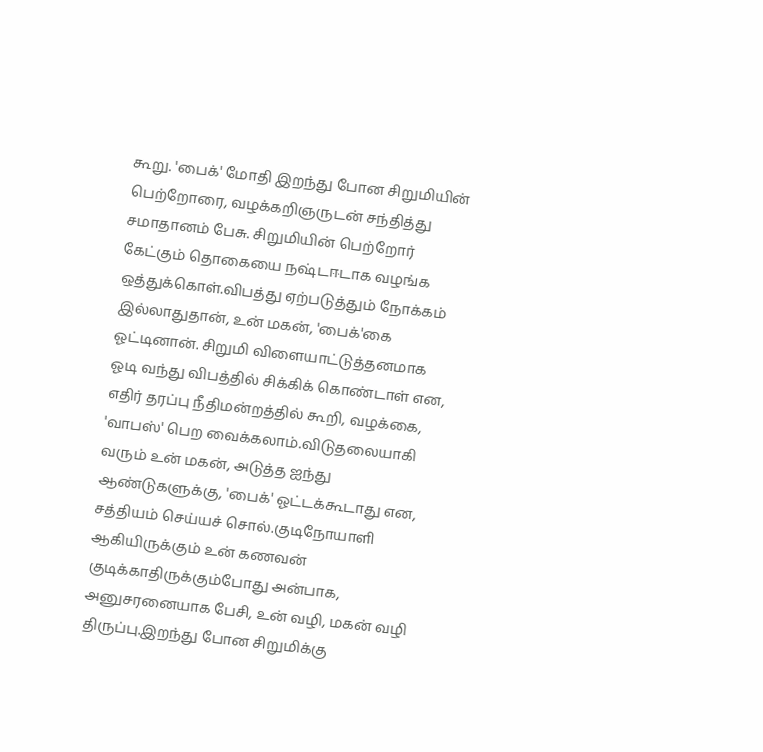கூறு. 'பைக்' மோதி இறந்து போன சிறுமியின் பெற்றோரை, வழக்கறிஞருடன் சந்தித்து சமாதானம் பேசு. சிறுமியின் பெற்றோர் கேட்கும் தொகையை நஷ்டஈடாக வழங்க ஒத்துக்கொள்.விபத்து ஏற்படுத்தும் நோக்கம் இல்லாதுதான், உன் மகன், 'பைக்'கை ஓட்டினான். சிறுமி விளையாட்டுத்தனமாக ஓடி வந்து விபத்தில் சிக்கிக் கொண்டாள் என, எதிர் தரப்பு நீதிமன்றத்தில் கூறி, வழக்கை, 'வாபஸ்' பெற வைக்கலாம்.விடுதலையாகி வரும் உன் மகன், அடுத்த ஐந்து ஆண்டுகளுக்கு, 'பைக்' ஓட்டக்கூடாது என, சத்தியம் செய்யச் சொல்.குடிநோயாளி ஆகியிருக்கும் உன் கணவன் குடிக்காதிருக்கும்போது அன்பாக, அனுசரனையாக பேசி, உன் வழி, மகன் வழி திருப்பு.இறந்து போன சிறுமிக்கு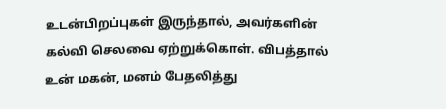உடன்பிறப்புகள் இருந்தால், அவர்களின் கல்வி செலவை ஏற்றுக்கொள். விபத்தால் உன் மகன், மனம் பேதலித்து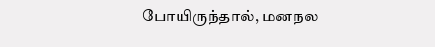போயிருந்தால், மனநல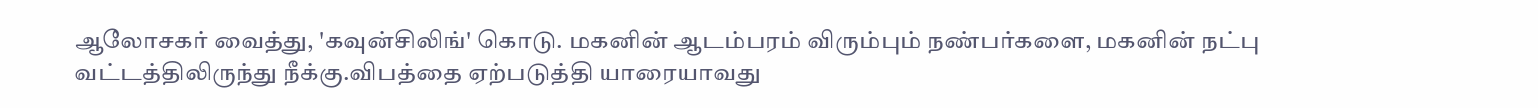ஆலோசகர் வைத்து, 'கவுன்சிலிங்' கொடு. மகனின் ஆடம்பரம் விரும்பும் நண்பர்களை, மகனின் நட்பு வட்டத்திலிருந்து நீக்கு.விபத்தை ஏற்படுத்தி யாரையாவது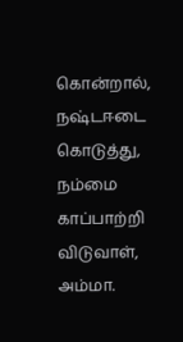கொன்றால், நஷ்டஈடை கொடுத்து, நம்மை காப்பாற்றி விடுவாள், அம்மா.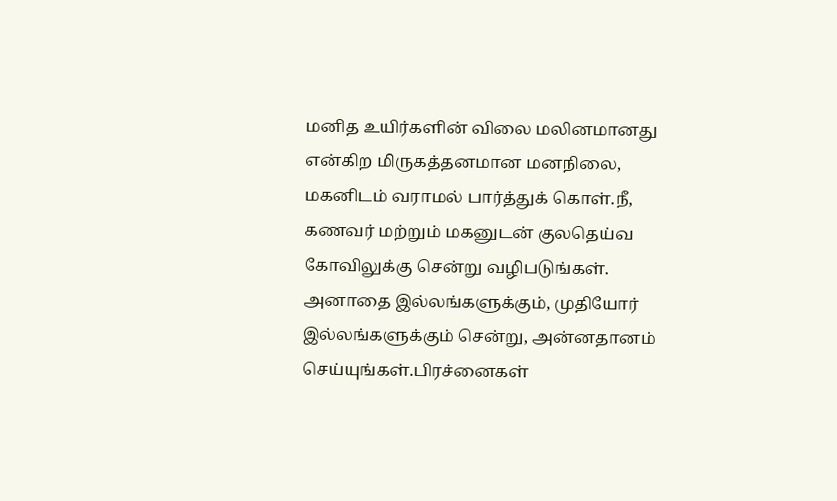மனித உயிர்களின் விலை மலினமானது என்கிற மிருகத்தனமான மனநிலை, மகனிடம் வராமல் பார்த்துக் கொள்.நீ, கணவர் மற்றும் மகனுடன் குலதெய்வ கோவிலுக்கு சென்று வழிபடுங்கள். அனாதை இல்லங்களுக்கும், முதியோர் இல்லங்களுக்கும் சென்று, அன்னதானம் செய்யுங்கள்.பிரச்னைகள்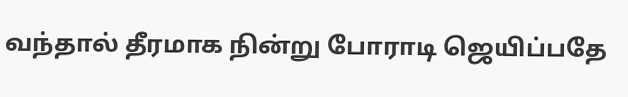வந்தால் தீரமாக நின்று போராடி ஜெயிப்பதே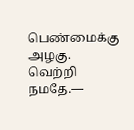பெண்மைக்கு அழகு. வெற்றி நமதே.—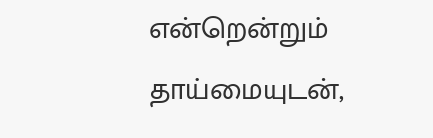என்றென்றும் தாய்மையுடன்,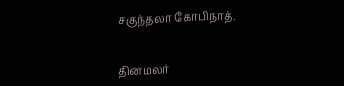சகுந்தலா கோபிநாத்.


தினமலர்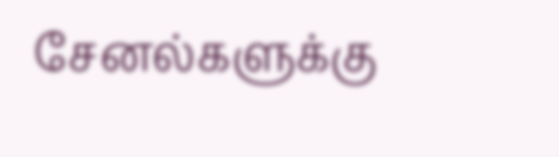சேனல்களுக்கு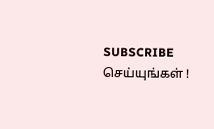SUBSCRIBE செய்யுங்கள் !